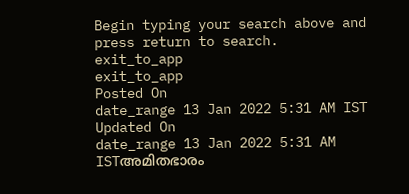Begin typing your search above and press return to search.
exit_to_app
exit_to_app
Posted On
date_range 13 Jan 2022 5:31 AM IST Updated On
date_range 13 Jan 2022 5:31 AM ISTഅമിതഭാരം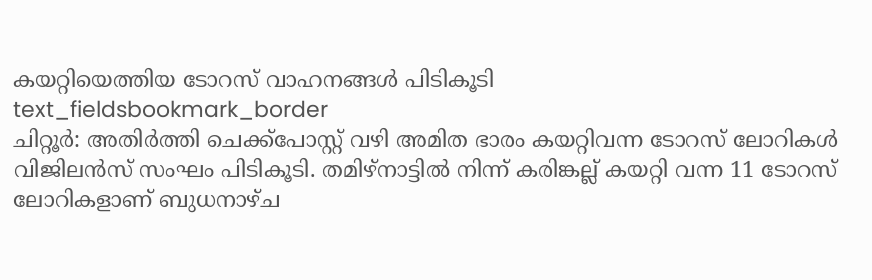കയറ്റിയെത്തിയ ടോറസ് വാഹനങ്ങൾ പിടികൂടി
text_fieldsbookmark_border
ചിറ്റൂർ: അതിർത്തി ചെക്ക്പോസ്റ്റ് വഴി അമിത ഭാരം കയറ്റിവന്ന ടോറസ് ലോറികൾ വിജിലൻസ് സംഘം പിടികൂടി. തമിഴ്നാട്ടിൽ നിന്ന് കരിങ്കല്ല് കയറ്റി വന്ന 11 ടോറസ് ലോറികളാണ് ബുധനാഴ്ച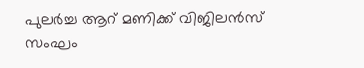പുലർച്ച ആറ് മണിക്ക് വിജിലൻസ് സംഘം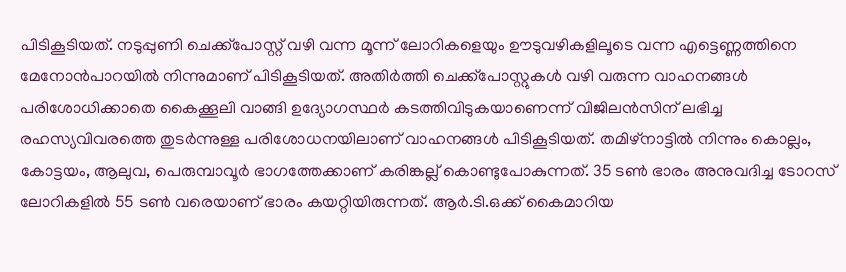പിടികൂടിയത്. നടുപ്പുണി ചെക്ക്പോസ്റ്റ് വഴി വന്ന മൂന്ന് ലോറികളെയും ഊടുവഴികളിലൂടെ വന്ന എട്ടെണ്ണത്തിനെ മേനോൻപാറയിൽ നിന്നുമാണ് പിടികൂടിയത്. അതിർത്തി ചെക്ക്പോസ്റ്റുകൾ വഴി വരുന്ന വാഹനങ്ങൾ പരിശോധിക്കാതെ കൈക്കൂലി വാങ്ങി ഉദ്യോഗസ്ഥർ കടത്തിവിടുകയാണെന്ന് വിജിലൻസിന് ലഭിച്ച രഹസ്യവിവരത്തെ തുടർന്നുള്ള പരിശോധനയിലാണ് വാഹനങ്ങൾ പിടികൂടിയത്. തമിഴ്നാട്ടിൽ നിന്നും കൊല്ലം, കോട്ടയം, ആലുവ, പെരുമ്പാവൂർ ഭാഗത്തേക്കാണ് കരിങ്കല്ല് കൊണ്ടുപോകുന്നത്. 35 ടൺ ഭാരം അനുവദിച്ച ടോറസ് ലോറികളിൽ 55 ടൺ വരെയാണ് ഭാരം കയറ്റിയിരുന്നത്. ആർ.ടി.ഒക്ക് കൈമാറിയ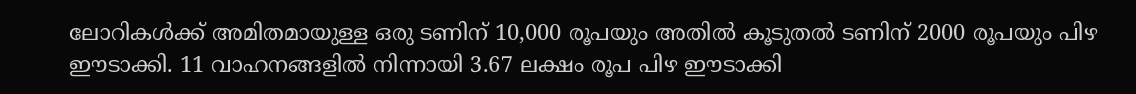ലോറികൾക്ക് അമിതമായുള്ള ഒരു ടണിന് 10,000 രൂപയും അതിൽ കൂടുതൽ ടണിന് 2000 രൂപയും പിഴ ഈടാക്കി. 11 വാഹനങ്ങളിൽ നിന്നായി 3.67 ലക്ഷം രൂപ പിഴ ഈടാക്കി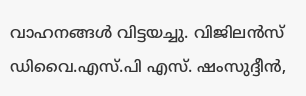വാഹനങ്ങൾ വിട്ടയച്ചു. വിജിലൻസ് ഡിവൈ.എസ്.പി എസ്. ഷംസുദ്ദീൻ,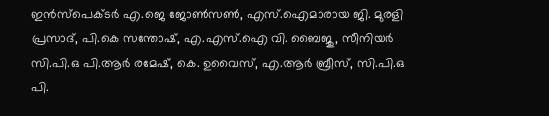ഇൻസ്പെക്ടർ എ.ജെ ജോൺസൺ, എസ്.ഐമാരായ ജി. മുരളി പ്രസാദ്, പി.കെ സന്തോഷ്, എ.എസ്.ഐ വി. ബൈജു, സീനിയർ സി.പി.ഒ പി.ആർ രമേഷ്, കെ. ഉവൈസ്, എ.ആർ ബ്രീസ്, സി.പി.ഒ പി.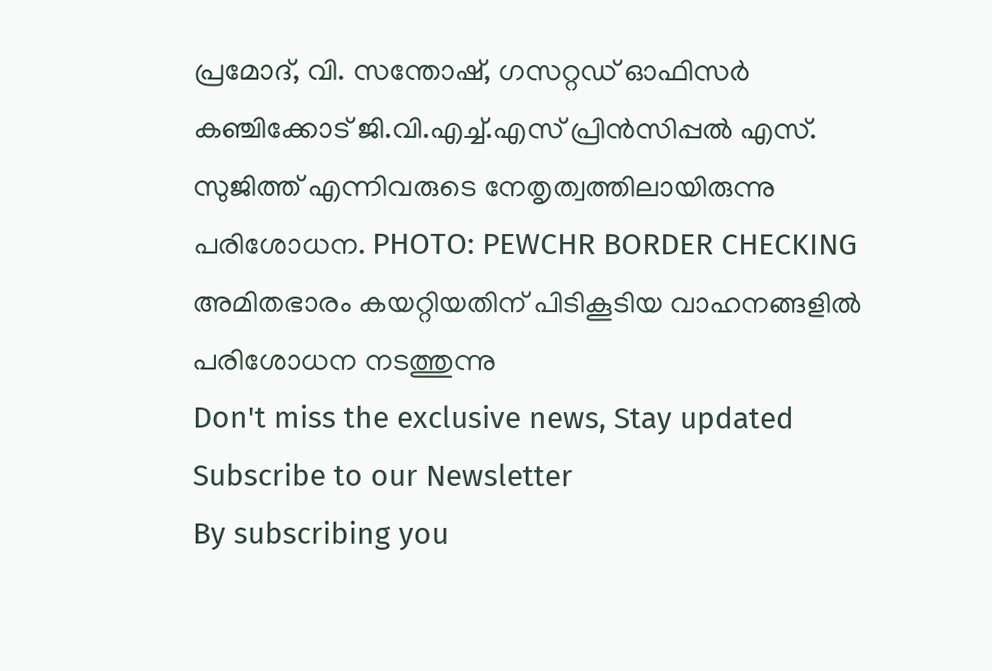പ്രമോദ്, വി. സന്തോഷ്, ഗസറ്റഡ് ഓഫിസർ കഞ്ചിക്കോട് ജി.വി.എച്ച്.എസ് പ്രിൻസിപ്പൽ എസ്. സുജിത്ത് എന്നിവരുടെ നേതൃത്വത്തിലായിരുന്നു പരിശോധന. PHOTO: PEWCHR BORDER CHECKING അമിതഭാരം കയറ്റിയതിന് പിടികൂടിയ വാഹനങ്ങളിൽ പരിശോധന നടത്തുന്നു
Don't miss the exclusive news, Stay updated
Subscribe to our Newsletter
By subscribing you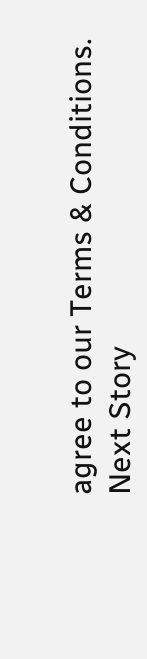agree to our Terms & Conditions.
Next Story